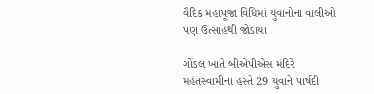વૈદિક મહાપૂજા વિધિમાં યુવાનોના વાલીઓ પણ ઉત્સાહથી જોડાયા

ગોંડલ ખાતે બીએપીએસ મંદિરે મહંતસ્વામીના હસ્તે 29 યુવાને પાર્ષદી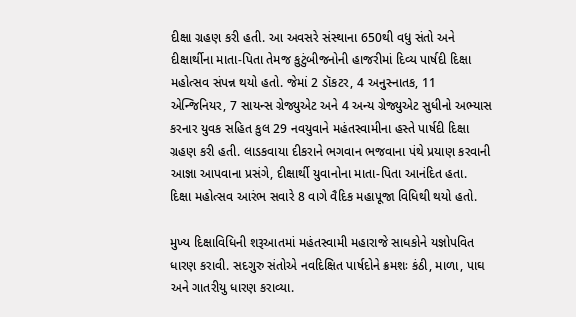દીક્ષા ગ્રહણ કરી હતી. આ અવસરે સંસ્થાના 650થી વધુ સંતો અને દીક્ષાર્થીના માતા-પિતા તેમજ કુટુંબીજનોની હાજરીમાં દિવ્ય પાર્ષદી દિક્ષા મહોત્સવ સંપન્ન થયો હતો. જેમાં 2 ડૉકટર, 4 અનુસ્નાતક, 11 એન્જિનિયર, 7 સાયન્સ ગ્રેજ્યુએટ અને 4 અન્ય ગ્રેજ્યુએટ સુધીનો અભ્યાસ કરનાર યુવક સહિત કુલ 29 નવયુવાને મહંતસ્વામીના હસ્તે પાર્ષદી દિક્ષા ગ્રહણ કરી હતી. લાડકવાયા દીકરાને ભગવાન ભજવાના પંથે પ્રયાણ કરવાની આજ્ઞા આપવાના પ્રસંગે, દીક્ષાર્થી યુવાનોના માતા-પિતા આનંદિત હતા. દિક્ષા મહોત્સવ આરંભ સવારે 8 વાગે વૈદિક મહાપૂજા વિધિથી થયો હતો.

મુખ્ય દિક્ષાવિધિની શરૂઆતમાં મહંતસ્વામી મહારાજે સાધકોને યજ્ઞોપવિત ધારણ કરાવી. સદગુરુ સંતોએ નવદિક્ષિત પાર્ષદોને ક્રમશઃ કંઠી, માળા, પાઘ અને ગાતરીયુ ધારણ કરાવ્યા.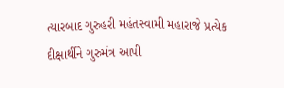ત્યારબાદ ગુરુહરી મહંતસ્વામી મહારાજે પ્રત્યેક દીક્ષાર્થીને ગુરુમંત્ર આપી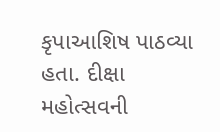કૃપાઆશિષ પાઠવ્યા હતા. દીક્ષા મહોત્સવની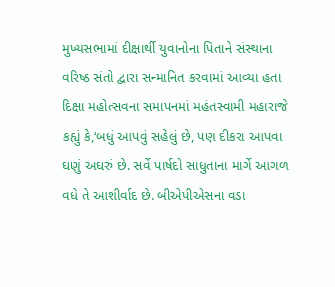મુખ્યસભામાં દીક્ષાર્થી યુવાનોના પિતાને સંસ્થાના વરિષ્ઠ સંતો દ્વારા સન્માનિત કરવામાં આવ્યા હતા દિક્ષા મહોત્સવના સમાપનમાં મહંતસ્વામી મહારાજે કહ્યું કે,‘બધું આપવું સહેલું છે, પણ દીકરા આપવા ઘણું અઘરું છે. સર્વે પાર્ષદો સાધુતાના માર્ગે આગળ વધે તે આશીર્વાદ છે. બીએપીએસના વડા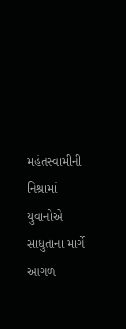મહંતસ્વામીની નિશ્રામાં યુવાનોએ સાધુતાના માર્ગે આગળ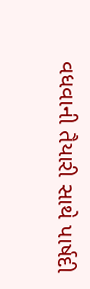વધવાની તૈયારી સાથે પાર્ષદી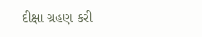દીક્ષા ગ્રહણ કરી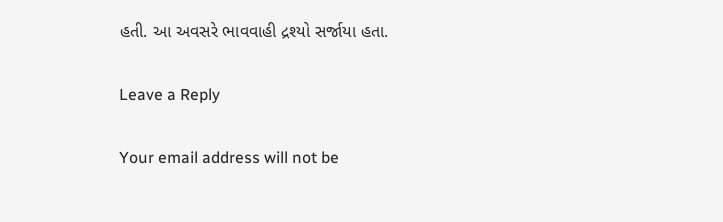હતી. આ અવસરે ભાવવાહી દ્રશ્યો સર્જાયા હતા.

Leave a Reply

Your email address will not be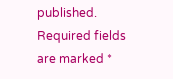published. Required fields are marked *